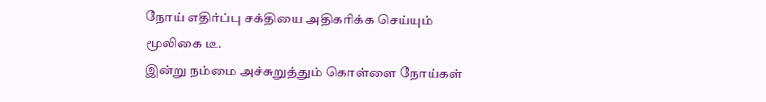நோய் எதிர்ப்பு சக்தியை அதிகரிக்க செய்யும் மூலிகை டீ.
இன்று நம்மை அச்சுறுத்தும் கொள்ளை நோய்கள்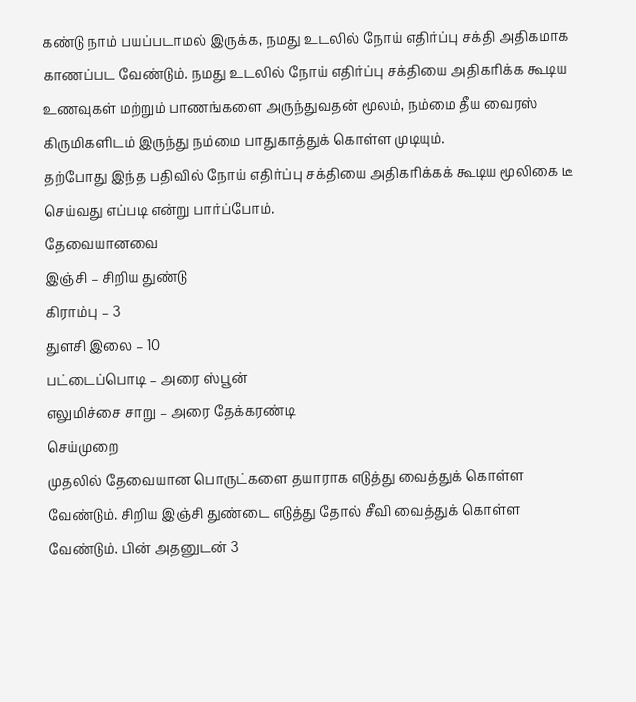கண்டு நாம் பயப்படாமல் இருக்க, நமது உடலில் நோய் எதிர்ப்பு சக்தி அதிகமாக காணப்பட வேண்டும். நமது உடலில் நோய் எதிர்ப்பு சக்தியை அதிகரிக்க கூடிய உணவுகள் மற்றும் பாணங்களை அருந்துவதன் மூலம், நம்மை தீய வைரஸ் கிருமிகளிடம் இருந்து நம்மை பாதுகாத்துக் கொள்ள முடியும்.
தற்போது இந்த பதிவில் நோய் எதிர்ப்பு சக்தியை அதிகரிக்கக் கூடிய மூலிகை டீ செய்வது எப்படி என்று பார்ப்போம்.
தேவையானவை
இஞ்சி – சிறிய துண்டு
கிராம்பு – 3
துளசி இலை – 10
பட்டைப்பொடி – அரை ஸ்பூன்
எலுமிச்சை சாறு – அரை தேக்கரண்டி
செய்முறை
முதலில் தேவையான பொருட்களை தயாராக எடுத்து வைத்துக் கொள்ள வேண்டும். சிறிய இஞ்சி துண்டை எடுத்து தோல் சீவி வைத்துக் கொள்ள வேண்டும். பின் அதனுடன் 3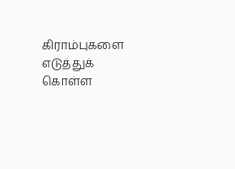கிராம்புகளை எடுத்துக் கொள்ள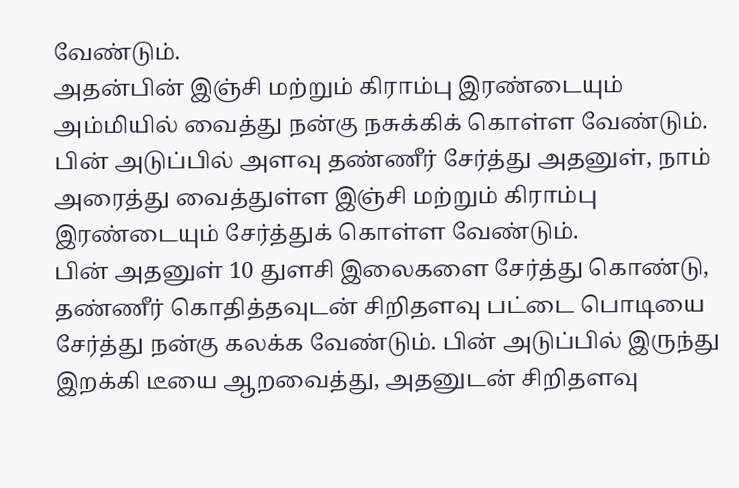வேண்டும்.
அதன்பின் இஞ்சி மற்றும் கிராம்பு இரண்டையும் அம்மியில் வைத்து நன்கு நசுக்கிக் கொள்ள வேண்டும். பின் அடுப்பில் அளவு தண்ணீர் சேர்த்து அதனுள், நாம் அரைத்து வைத்துள்ள இஞ்சி மற்றும் கிராம்பு இரண்டையும் சேர்த்துக் கொள்ள வேண்டும்.
பின் அதனுள் 10 துளசி இலைகளை சேர்த்து கொண்டு, தண்ணீர் கொதித்தவுடன் சிறிதளவு பட்டை பொடியை சேர்த்து நன்கு கலக்க வேண்டும். பின் அடுப்பில் இருந்து இறக்கி டீயை ஆறவைத்து, அதனுடன் சிறிதளவு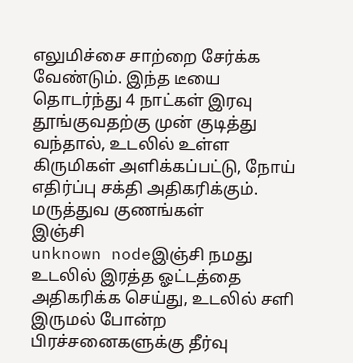எலுமிச்சை சாற்றை சேர்க்க வேண்டும். இந்த டீயை தொடர்ந்து 4 நாட்கள் இரவு தூங்குவதற்கு முன் குடித்து வந்தால், உடலில் உள்ள கிருமிகள் அளிக்கப்பட்டு, நோய் எதிர்ப்பு சக்தி அதிகரிக்கும்.
மருத்துவ குணங்கள்
இஞ்சி
unknown nodeஇஞ்சி நமது உடலில் இரத்த ஓட்டத்தை அதிகரிக்க செய்து, உடலில் சளி இருமல் போன்ற பிரச்சனைகளுக்கு தீர்வு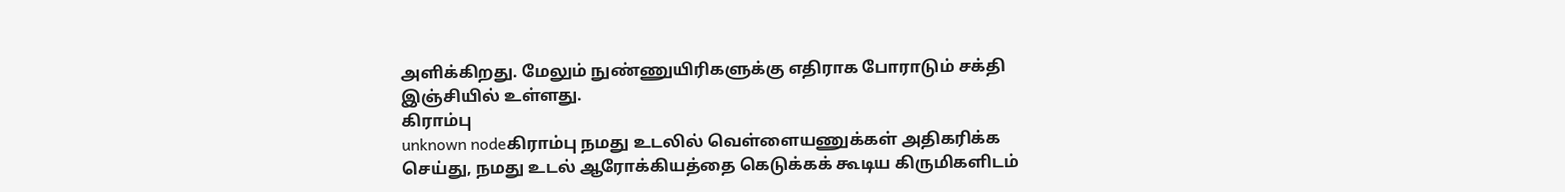அளிக்கிறது. மேலும் நுண்ணுயிரிகளுக்கு எதிராக போராடும் சக்தி இஞ்சியில் உள்ளது.
கிராம்பு
unknown nodeகிராம்பு நமது உடலில் வெள்ளையணுக்கள் அதிகரிக்க செய்து, நமது உடல் ஆரோக்கியத்தை கெடுக்கக் கூடிய கிருமிகளிடம்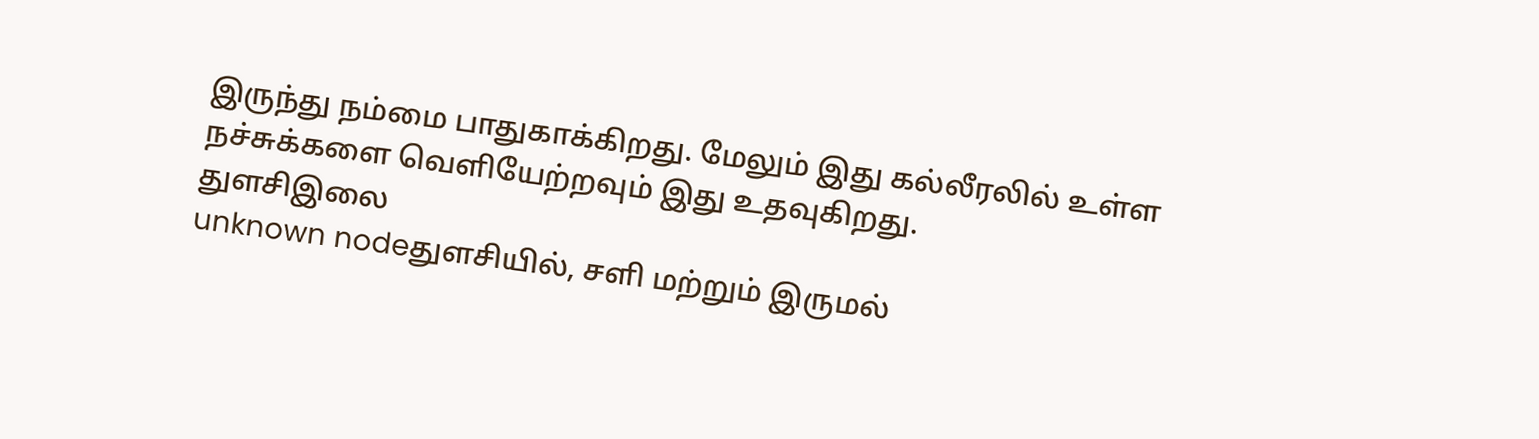இருந்து நம்மை பாதுகாக்கிறது. மேலும் இது கல்லீரலில் உள்ள நச்சுக்களை வெளியேற்றவும் இது உதவுகிறது.
துளசிஇலை
unknown nodeதுளசியில், சளி மற்றும் இருமல்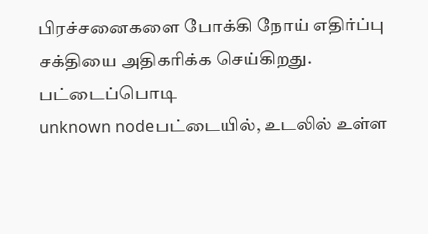பிரச்சனைகளை போக்கி நோய் எதிர்ப்பு சக்தியை அதிகரிக்க செய்கிறது.
பட்டைப்பொடி
unknown nodeபட்டையில், உடலில் உள்ள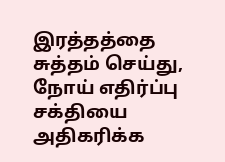இரத்தத்தை சுத்தம் செய்து, நோய் எதிர்ப்பு சக்தியை அதிகரிக்க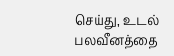செய்து, உடல் பலவீனத்தை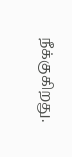நீக்குகிறது.